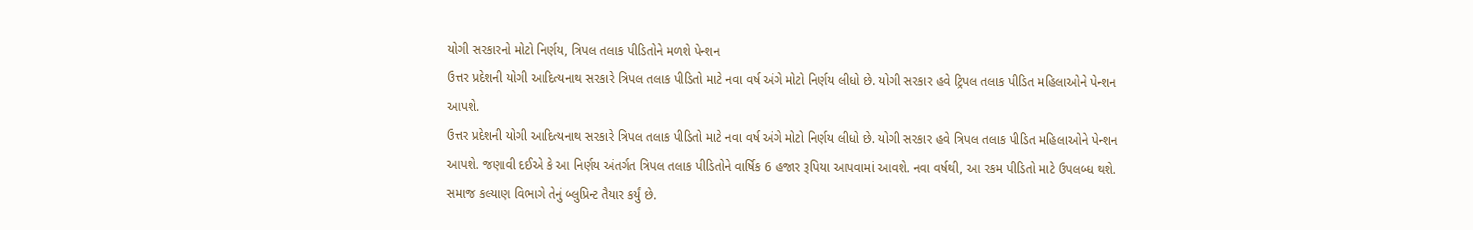યોગી સરકારનો મોટો નિર્ણય, ત્રિપલ તલાક પીડિતોને મળશે પેન્શન
ઉત્તર પ્રદેશની યોગી આદિત્યનાથ સરકારે ત્રિપલ તલાક પીડિતો માટે નવા વર્ષ અંગે મોટો નિર્ણય લીધો છે. યોગી સરકાર હવે ટ્રિપલ તલાક પીડિત મહિલાઓને પેન્શન આપશે.
ઉત્તર પ્રદેશની યોગી આદિત્યનાથ સરકારે ત્રિપલ તલાક પીડિતો માટે નવા વર્ષ અંગે મોટો નિર્ણય લીધો છે. યોગી સરકાર હવે ત્રિપલ તલાક પીડિત મહિલાઓને પેન્શન આપશે. જણાવી દઈએ કે આ નિર્ણય અંતર્ગત ત્રિપલ તલાક પીડિતોને વાર્ષિક 6 હજાર રૂપિયા આપવામાં આવશે. નવા વર્ષથી, આ રકમ પીડિતો માટે ઉપલબ્ધ થશે. સમાજ કલ્યાણ વિભાગે તેનું બ્લુપ્રિન્ટ તૈયાર કર્યું છે.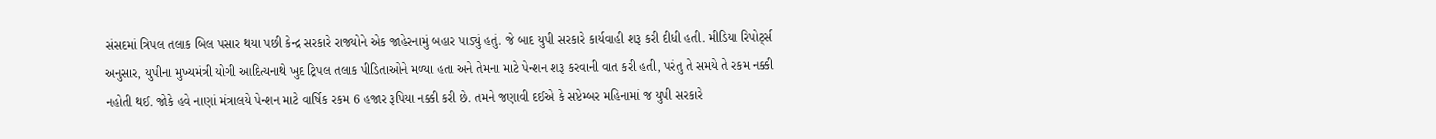સંસદમાં ત્રિપલ તલાક બિલ પસાર થયા પછી કેન્દ્ર સરકારે રાજ્યોને એક જાહેરનામું બહાર પાડ્યું હતું. જે બાદ યુપી સરકારે કાર્યવાહી શરૂ કરી દીધી હતી. મીડિયા રિપોર્ટ્સ અનુસાર, યુપીના મુખ્યમંત્રી યોગી આદિત્યનાથે ખુદ ટ્રિપલ તલાક પીડિતાઓને મળ્યા હતા અને તેમના માટે પેન્શન શરૂ કરવાની વાત કરી હતી, પરંતુ તે સમયે તે રકમ નક્કી નહોતી થઈ. જોકે હવે નાણાં મંત્રાલયે પેન્શન માટે વાર્ષિક રકમ 6 હજાર રૂપિયા નક્કી કરી છે. તમને જણાવી દઈએ કે સપ્ટેમ્બર મહિનામાં જ યુપી સરકારે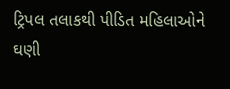ટ્રિપલ તલાકથી પીડિત મહિલાઓને ઘણી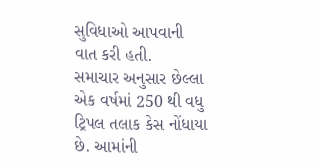સુવિધાઓ આપવાની વાત કરી હતી.
સમાચાર અનુસાર છેલ્લા એક વર્ષમાં 250 થી વધુ ટ્રિપલ તલાક કેસ નોંધાયા છે. આમાંની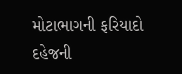મોટાભાગની ફરિયાદો દહેજની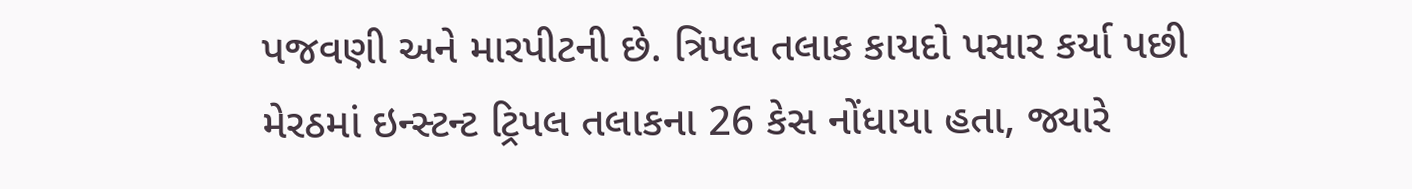પજવણી અને મારપીટની છે. ત્રિપલ તલાક કાયદો પસાર કર્યા પછી મેરઠમાં ઇન્સ્ટન્ટ ટ્રિપલ તલાકના 26 કેસ નોંધાયા હતા, જ્યારે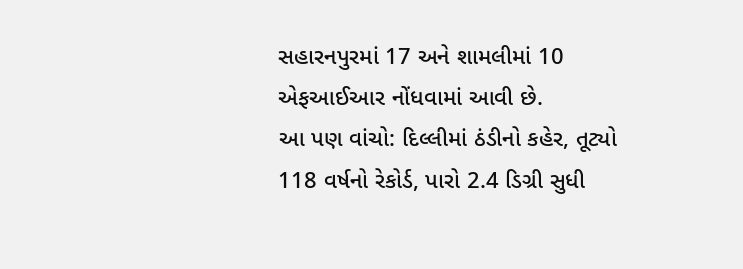સહારનપુરમાં 17 અને શામલીમાં 10 એફઆઈઆર નોંધવામાં આવી છે.
આ પણ વાંચો: દિલ્લીમાં ઠંડીનો કહેર, તૂટ્યો 118 વર્ષનો રેકોર્ડ, પારો 2.4 ડિગ્રી સુધી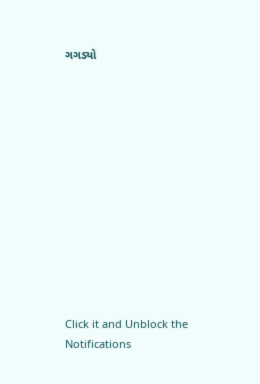ગગડ્યો












Click it and Unblock the Notifications